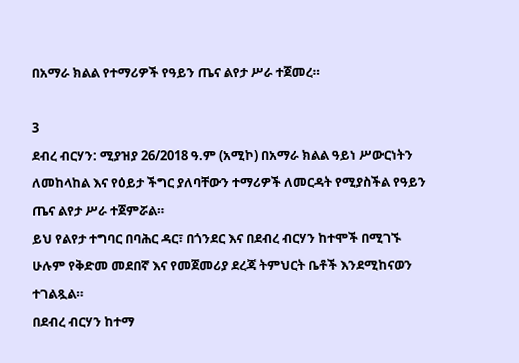በአማራ ክልል የተማሪዎች የዓይን ጤና ልየታ ሥራ ተጀመረ።

3
ደብረ ብርሃን: ሚያዝያ 26/2018 ዓ.ም (አሚኮ) በአማራ ክልል ዓይነ ሥውርነትን ለመከላከል እና የዕይታ ችግር ያለባቸውን ተማሪዎች ለመርዳት የሚያስችል የዓይን ጤና ልየታ ሥራ ተጀምሯል።
ይህ የልየታ ተግባር በባሕር ዳር፣ በጎንደር እና በደብረ ብርሃን ከተሞች በሚገኙ ሁሉም የቅድመ መደበኛ እና የመጀመሪያ ደረጃ ትምህርት ቤቶች እንደሚከናወን ተገልጿል።
በደብረ ብርሃን ከተማ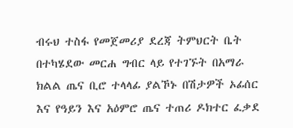ብሩህ ተስፋ የመጀመሪያ ደረጃ ትምህርት ቤት በተካሄደው መርሐ ግብር ላይ የተገኙት በአማራ ክልል ጤና ቢሮ ተላላፊ ያልኾኑ በሽታዎች ኦፊሰር እና የዓይን እና አዕምሮ ጤና ተጠሪ ዶክተር ፈቃደ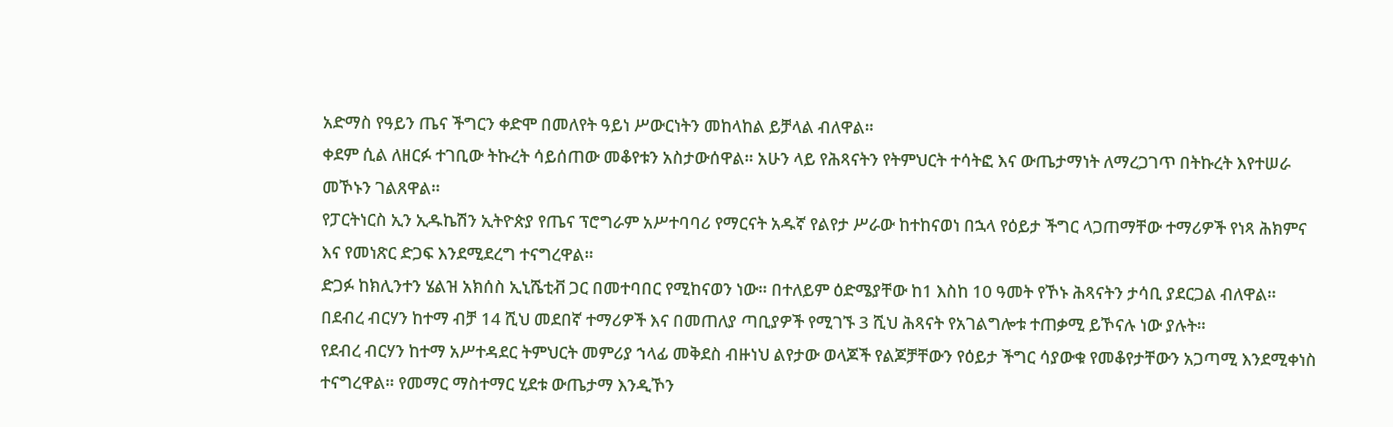አድማስ የዓይን ጤና ችግርን ቀድሞ በመለየት ዓይነ ሥውርነትን መከላከል ይቻላል ብለዋል።
ቀደም ሲል ለዘርፉ ተገቢው ትኩረት ሳይሰጠው መቆየቱን አስታውሰዋል። አሁን ላይ የሕጻናትን የትምህርት ተሳትፎ እና ውጤታማነት ለማረጋገጥ በትኩረት እየተሠራ መኾኑን ገልጸዋል።
የፓርትነርስ ኢን ኢዱኬሽን ኢትዮጵያ የጤና ፕሮግራም አሥተባባሪ የማርናት አዱኛ የልየታ ሥራው ከተከናወነ በኋላ የዕይታ ችግር ላጋጠማቸው ተማሪዎች የነጻ ሕክምና እና የመነጽር ድጋፍ እንደሚደረግ ተናግረዋል።
ድጋፉ ከክሊንተን ሄልዝ አክሰስ ኢኒሼቲቭ ጋር በመተባበር የሚከናወን ነው። በተለይም ዕድሜያቸው ከ1 እስከ 10 ዓመት የኾኑ ሕጻናትን ታሳቢ ያደርጋል ብለዋል።
በደብረ ብርሃን ከተማ ብቻ 14 ሺህ መደበኛ ተማሪዎች እና በመጠለያ ጣቢያዎች የሚገኙ 3 ሺህ ሕጻናት የአገልግሎቱ ተጠቃሚ ይኾናሉ ነው ያሉት።
የደብረ ብርሃን ከተማ አሥተዳደር ትምህርት መምሪያ ኀላፊ መቅደስ ብዙነህ ልየታው ወላጆች የልጆቻቸውን የዕይታ ችግር ሳያውቁ የመቆየታቸውን አጋጣሚ እንደሚቀነስ ተናግረዋል። የመማር ማስተማር ሂደቱ ውጤታማ እንዲኾን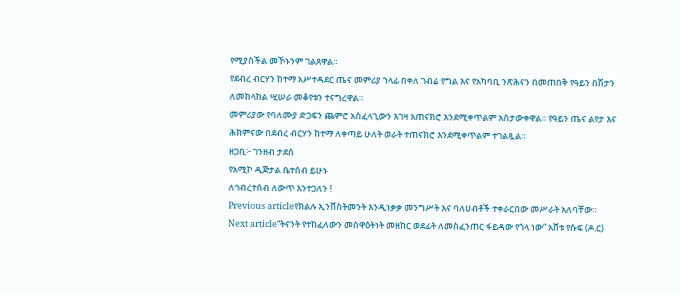የሚያስችል መኾኑንም ገልጸዋል።
የደብረ ብርሃን ከተማ አሥተዳደር ጤና መምሪያ ኀላፊ በቀለ ገብሬ የግል እና የአካባቢ ንጽሕናን በመጠበቅ የዓይን በሽታን ለመከላከል ሢሠራ መቆየቱን ተናግረዋል።
መምሪያው የባለሙያ ድጋፍን ጨምሮ አስፈላጊውን እገዛ አጠናክሮ እንደሚቀጥልም አስታውቀዋል። የዓይን ጤና ልየታ እና ሕክምናው በደብረ ብርሃን ከተማ ለቀጣይ ሁለት ወራት ተጠናክሮ እንደሚቀጥልም ተገልጿል።
ዘጋቢ፦ ገንዘብ ታደሰ
የአሚኮ ዲጅታል ቤተሰብ ይሁኑ
ለኅብረተሰብ ለውጥ እንተጋለን !
Previous articleየክልሉ ኢንቨስትመንት እንዲነቃቃ መንግሥት እና ባለሀብቶች ተቀራርበው መሥራት አለባቸው።
Next article“ትናንት የተከፈለውን መስዋዕትነት መዘከር ወደፊት ለመስፈንጠር ፋይዳው የጎላ ነው” አሸቱ የሱፍ (ዶ.ር)